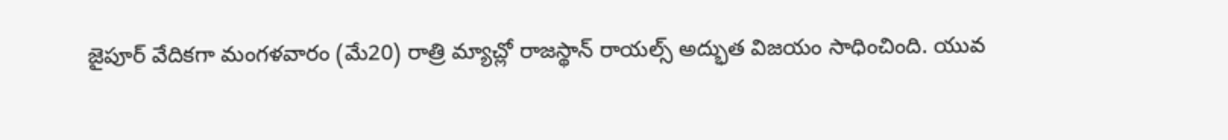జైపూర్ వేదికగా మంగళవారం (మే20) రాత్రి మ్యాచ్లో రాజస్థాన్ రాయల్స్ అద్భుత విజయం సాధించింది. యువ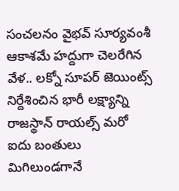సంచలనం వైభవ్ సూర్యవంశీ ఆకాశమే హద్దుగా చెలరేగిన వేళ.. లక్నో సూపర్ జెయింట్స్ నిర్దేశించిన భారీ లక్ష్యాన్ని రాజస్థాన్ రాయల్స్ మరో ఐదు బంతులు మిగిలుండగానే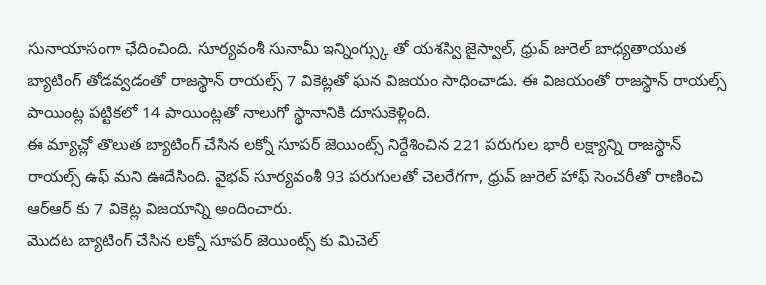సునాయాసంగా ఛేదించింది. సూర్యవంశీ సునామీ ఇన్నింగ్స్కు తో యశస్వి జైస్వాల్, ధ్రువ్ జురెల్ బాధ్యతాయుత బ్యాటింగ్ తోడవ్వడంతో రాజస్థాన్ రాయల్స్ 7 వికెట్లతో ఘన విజయం సాధించాడు. ఈ విజయంతో రాజస్థాన్ రాయల్స్ పాయింట్ల పట్టికలో 14 పాయింట్లతో నాలుగో స్థానానికి దూసుకెళ్లింది.
ఈ మ్యాచ్లో తొలుత బ్యాటింగ్ చేసిన లక్నో సూపర్ జెయింట్స్ నిర్దేశించిన 221 పరుగుల భారీ లక్ష్యాన్ని రాజస్థాన్ రాయల్స్ ఉఫ్ మని ఊదేసింది. వైభవ్ సూర్యవంశీ 93 పరుగులతో చెలరేగగా, ధ్రువ్ జురెల్ హాఫ్ సెంచరీతో రాణించి ఆర్ఆర్ కు 7 వికెట్ల విజయాన్ని అందించారు.
మొదట బ్యాటింగ్ చేసిన లక్నో సూపర్ జెయింట్స్ కు మిచెల్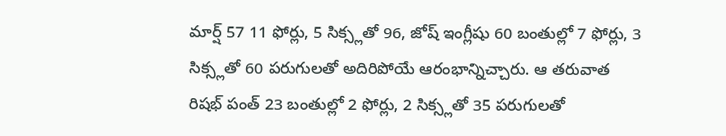మార్ష్ 57 11 ఫోర్లు, 5 సిక్స్లతో 96, జోష్ ఇంగ్లీషు 60 బంతుల్లో 7 ఫోర్లు, 3 సిక్స్లతో 60 పరుగులతో అదిరిపోయే ఆరంభాన్నిచ్చారు. ఆ తరువాత రిషభ్ పంత్ 23 బంతుల్లో 2 ఫోర్లు, 2 సిక్స్లతో 35 పరుగులతో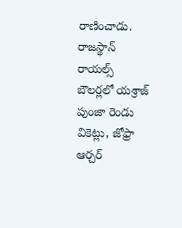రాణించాడు. రాజస్థాన్ రాయల్స్ బౌలర్లలో యశ్రాజ్ పుంజా రెండు వికెట్లు, జోఫ్రా ఆర్చర్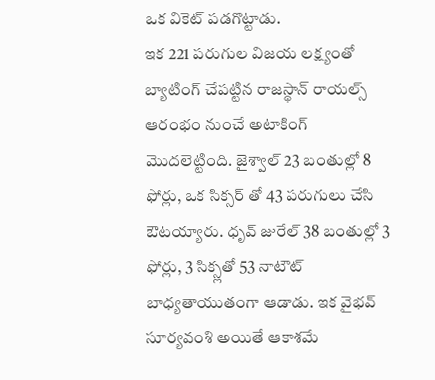ఒక వికెట్ పడగొట్టాడు.
ఇక 221 పరుగుల విజయ లక్ష్యంతో బ్యాటింగ్ చేపట్టిన రాజస్థాన్ రాయల్స్ ఆరంభం నుంచే అటాకింగ్ మొదలెట్టింది. జైశ్వాల్ 23 బంతుల్లో 8 ఫోర్లు, ఒక సిక్సర్ తో 43 పరుగులు చేసి ఔటయ్యారు. ధృవ్ జురేల్ 38 బంతుల్లో 3 ఫోర్లు, 3 సిక్స్లతో 53 నాటౌట్ బాధ్యతాయుతంగా ఆడాడు. ఇక వైభవ్ సూర్యవంశి అయితే ఆకాశమే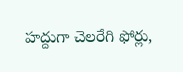హద్దుగా చెలరేగి ఫోర్లు,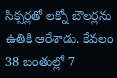సిక్సర్లతో లక్నో బౌలర్లను ఉతికి ఆరేశాడు. కేవలం 38 బంతుల్లో 7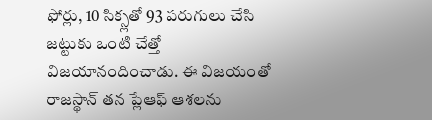ఫోర్లు, 10 సిక్స్లతో 93 పరుగులు చేసి జట్టుకు ఒంటి చేత్తో విజయానందించాడు. ఈ విజయంతో రాజస్థాన్ తన ప్లేఆఫ్ ఆశలను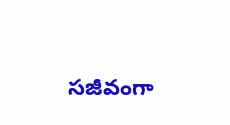సజీవంగా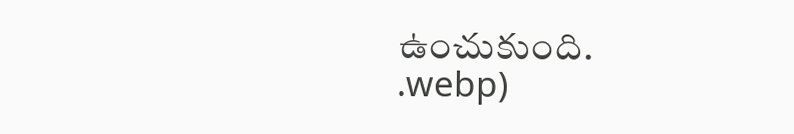ఉంచుకుంది.
.webp)